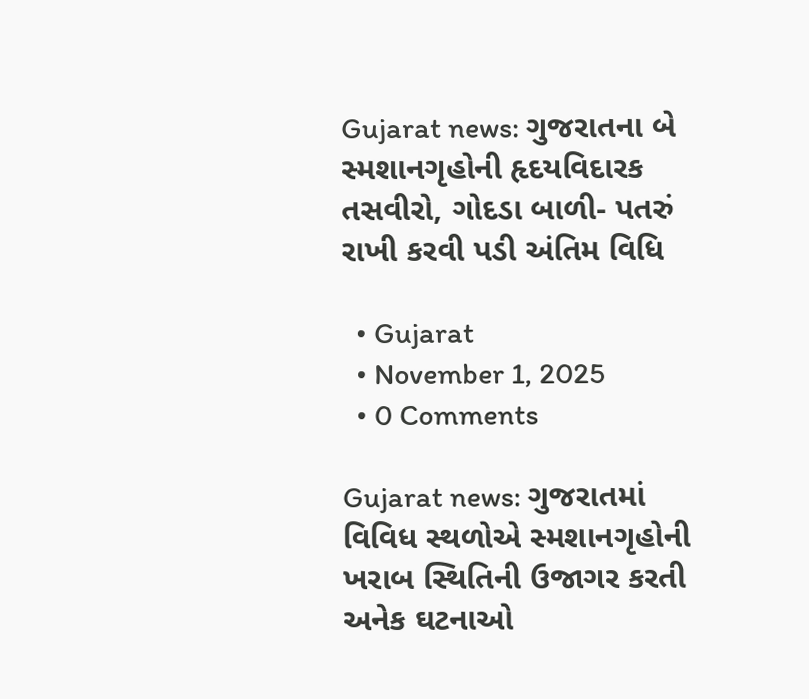Gujarat news: ગુજરાતના બે સ્મશાનગૃહોની હૃદયવિદારક તસવીરો, ગોદડા બાળી- પતરું રાખી કરવી પડી અંતિમ વિધિ

  • Gujarat
  • November 1, 2025
  • 0 Comments

Gujarat news: ગુજરાતમાં વિવિધ સ્થળોએ સ્મશાનગૃહોની ખરાબ સ્થિતિની ઉજાગર કરતી અનેક ઘટનાઓ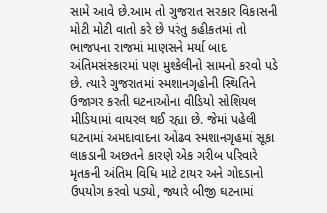સામે આવે છે.આમ તો ગુજરાત સરકાર વિકાસની મોટી મોટી વાતો કરે છે પરંતુ કહીકતમાં તો ભાજપના રાજમાં માણસને મર્યા બાદ અંતિમસંસ્કારમાં પણ મુશ્કેલીનો સામનો કરવો પડે છે. ત્યારે ગુજરાતમાં સ્મશાનગૃહોની સ્થિતિને ઉજાગર કરતી ઘટનાઓના વીડિયો સોશિયલ મીડિયામાં વાયરલ થઈ રહ્યા છે. જેમાં પહેલી ઘટનામાં અમદાવાદના ઓઢવ સ્મશાનગૃહમાં સૂકા લાકડાની અછતને કારણે એક ગરીબ પરિવારે મૃતકની અંતિમ વિધિ માટે ટાયર અને ગોદડાનો ઉપયોગ કરવો પડ્યો, જ્યારે બીજી ઘટનામાં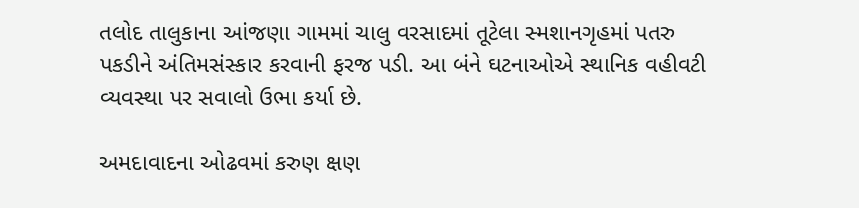તલોદ તાલુકાના આંજણા ગામમાં ચાલુ વરસાદમાં તૂટેલા સ્મશાનગૃહમાં પતરુ પકડીને અંતિમસંસ્કાર કરવાની ફરજ પડી. આ બંને ઘટનાઓએ સ્થાનિક વહીવટી વ્યવસ્થા પર સવાલો ઉભા કર્યા છે.

અમદાવાદના ઓઢવમાં કરુણ ક્ષણ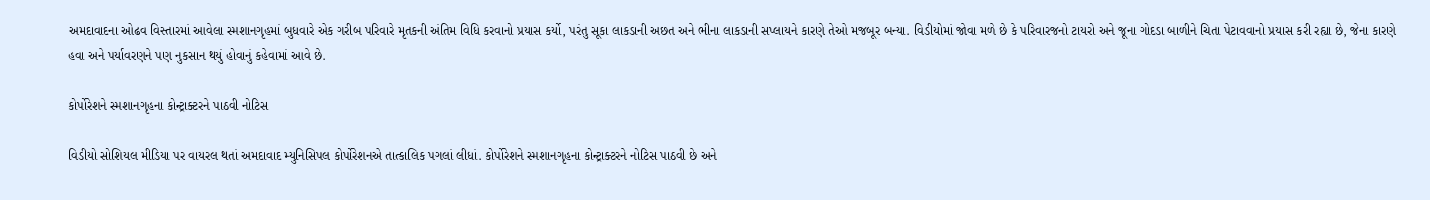અમદાવાદના ઓઢવ વિસ્તારમાં આવેલા સ્મશાનગૃહમાં બુધવારે એક ગરીબ પરિવારે મૃતકની અંતિમ વિધિ કરવાનો પ્રયાસ કર્યો, પરંતુ સૂકા લાકડાની અછત અને ભીના લાકડાની સપ્લાયને કારણે તેઓ મજબૂર બન્યા. વિડીયોમાં જોવા મળે છે કે પરિવારજનો ટાયરો અને જૂના ગોદડા બાળીને ચિતા પેટાવવાનો પ્રયાસ કરી રહ્યા છે, જેના કારણે હવા અને પર્યાવરણને પણ નુકસાન થયું હોવાનું કહેવામાં આવે છે.

કોર્પોરેશને સ્મશાનગૃહના કોન્ટ્રાક્ટરને પાઠવી નોટિસ

વિડીયો સોશિયલ મીડિયા પર વાયરલ થતાં અમદાવાદ મ્યુનિસિપલ કોર્પોરેશનએ તાત્કાલિક પગલાં લીધાં. કોર્પોરેશને સ્મશાનગૃહના કોન્ટ્રાક્ટરને નોટિસ પાઠવી છે અને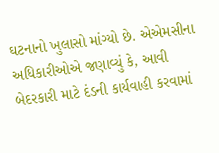ઘટનાનો ખુલાસો માંગ્યો છે. એએમસીના અધિકારીઓએ જણાવ્યું કે, આવી બેદરકારી માટે દંડની કાર્યવાહી કરવામાં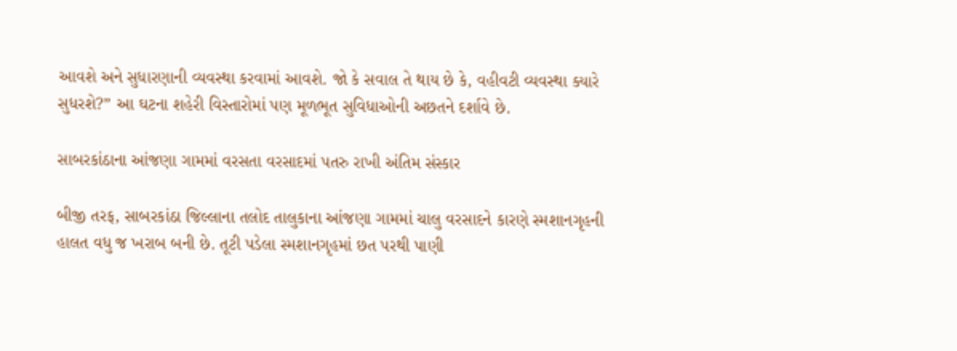આવશે અને સુધારણાની વ્યવસ્થા કરવામાં આવશે. જો કે સવાલ તે થાય છે કે, વહીવટી વ્યવસ્થા ક્યારે સુધરશે?” આ ઘટના શહેરી વિસ્તારોમાં પણ મૂળભૂત સુવિધાઓની અછતને દર્શાવે છે.

સાબરકાંઠાના આંજણા ગામમાં વરસતા વરસાદમાં પતરુ રાખી અંતિમ સંસ્કાર

બીજી તરફ, સાબરકાંઠા જિલ્લાના તલોદ તાલુકાના આંજણા ગામમાં ચાલુ વરસાદને કારણે સ્મશાનગૃહની હાલત વધુ જ ખરાબ બની છે. તૂટી પડેલા સ્મશાનગૃહમાં છત પરથી પાણી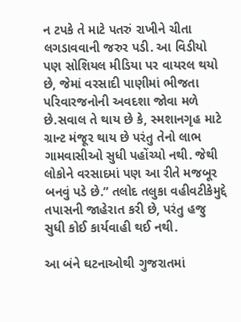ન ટપકે તે માટે પતરું રાખીને ચીતા લગડાવવાની જરુર પડી. આ વિડીયો પણ સોશિયલ મીડિયા પર વાયરલ થયો છે, જેમાં વરસાદી પાણીમાં ભીજતા પરિવારજનોની અવદશા જોવા મળે છે.સવાલ તે થાય છે કે, સ્મશાનગૃહ માટે ગ્રાન્ટ મંજૂર થાય છે પરંતુ તેનો લાભ ગામવાસીઓ સુધી પહોંચ્યો નથી. જેથી લોકોને વરસાદમાં પણ આ રીતે મજબૂર બનવું પડે છે.” તલોદ તલુકા વહીવટીકેમુદ્દે તપાસની જાહેરાત કરી છે, પરંતુ હજુ સુધી કોઈ કાર્યવાહી થઈ નથી.

આ બંને ઘટનાઓથી ગુજરાતમાં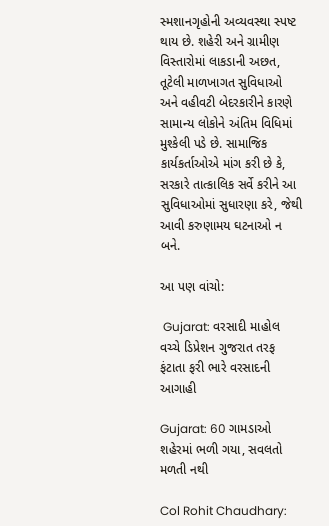સ્મશાનગૃહોની અવ્યવસ્થા સ્પષ્ટ થાય છે. શહેરી અને ગ્રામીણ વિસ્તારોમાં લાકડાની અછત, તૂટેલી માળખાગત સુવિધાઓ અને વહીવટી બેદરકારીને કારણે સામાન્ય લોકોને અંતિમ વિધિમાં મુશ્કેલી પડે છે. સામાજિક કાર્યકર્તાઓએ માંગ કરી છે કે, સરકારે તાત્કાલિક સર્વે કરીને આ સુવિધાઓમાં સુધારણા કરે, જેથી આવી કરુણામય ઘટનાઓ ન બને.

આ પણ વાંચો:

 Gujarat: વરસાદી માહોલ વચ્ચે ડિપ્રેશન ગુજરાત તરફ ફંટાતા ફરી ભારે વરસાદની આગાહી

Gujarat: 60 ગામડાઓ શહેરમાં ભળી ગયા, સવલતો મળતી નથી

Col Rohit Chaudhary: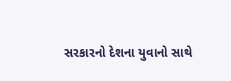સરકારનો દેશના યુવાનો સાથે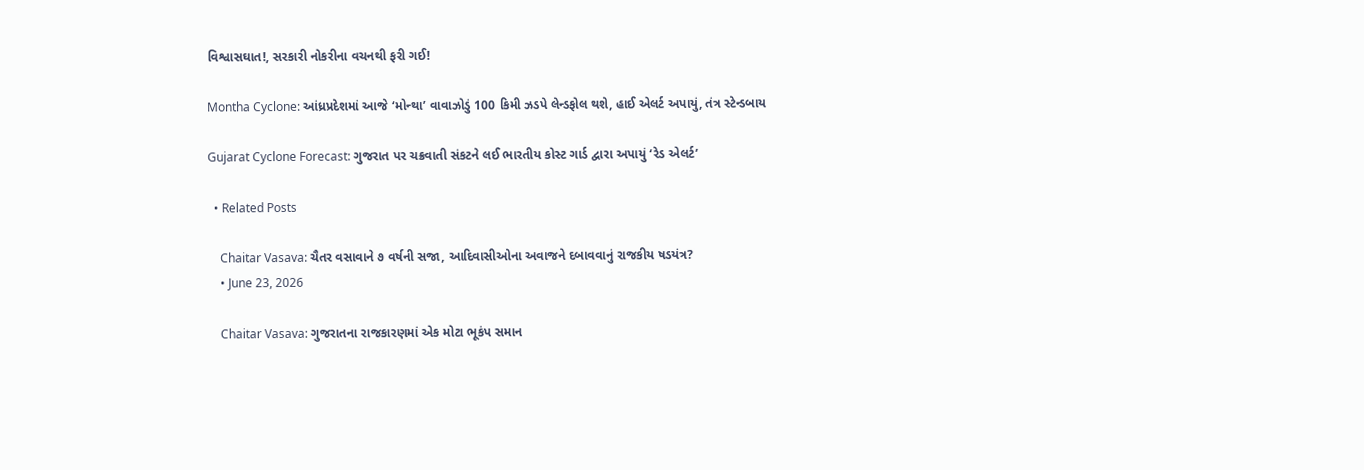વિશ્વાસઘાત!, સરકારી નોકરીના વચનથી ફરી ગઈ!

Montha Cyclone: આંધ્રપ્રદેશમાં આજે ‘મોન્થા’ વાવાઝોડું 100 કિમી ઝડપે લેન્ડફોલ થશે, હાઈ એલર્ટ અપાયું, તંત્ર સ્ટેન્ડબાય

Gujarat Cyclone Forecast: ગુજરાત પર ચક્રવાતી સંકટને લઈ ભારતીય કોસ્ટ ગાર્ડ દ્વારા અપાયું ‘રેડ એલર્ટ’

  • Related Posts

    Chaitar Vasava: ચૈતર વસાવાને ૭ વર્ષની સજા, આદિવાસીઓના અવાજને દબાવવાનું રાજકીય ષડયંત્ર?
    • June 23, 2026

    Chaitar Vasava: ગુજરાતના રાજકારણમાં એક મોટા ભૂકંપ સમાન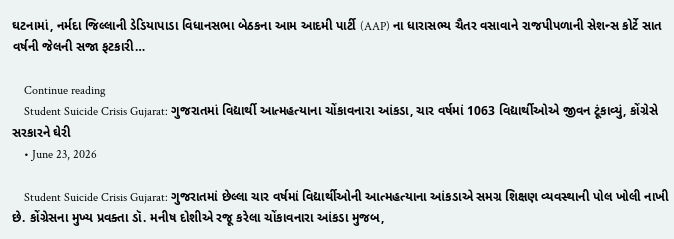ઘટનામાં, નર્મદા જિલ્લાની ડેડિયાપાડા વિધાનસભા બેઠકના આમ આદમી પાર્ટી (AAP) ના ધારાસભ્ય ચૈતર વસાવાને રાજપીપળાની સેશન્સ કોર્ટે સાત વર્ષની જેલની સજા ફટકારી…

    Continue reading
    Student Suicide Crisis Gujarat: ગુજરાતમાં વિદ્યાર્થી આત્મહત્યાના ચોંકાવનારા આંકડા, ચાર વર્ષમાં 1063 વિદ્યાર્થીઓએ જીવન ટૂંકાવ્યું, કોંગ્રેસે સરકારને ઘેરી
    • June 23, 2026

    Student Suicide Crisis Gujarat: ગુજરાતમાં છેલ્લા ચાર વર્ષમાં વિદ્યાર્થીઓની આત્મહત્યાના આંકડાએ સમગ્ર શિક્ષણ વ્યવસ્થાની પોલ ખોલી નાખી છે. કોંગ્રેસના મુખ્ય પ્રવક્તા ડૉ. મનીષ દોશીએ રજૂ કરેલા ચોંકાવનારા આંકડા મુજબ,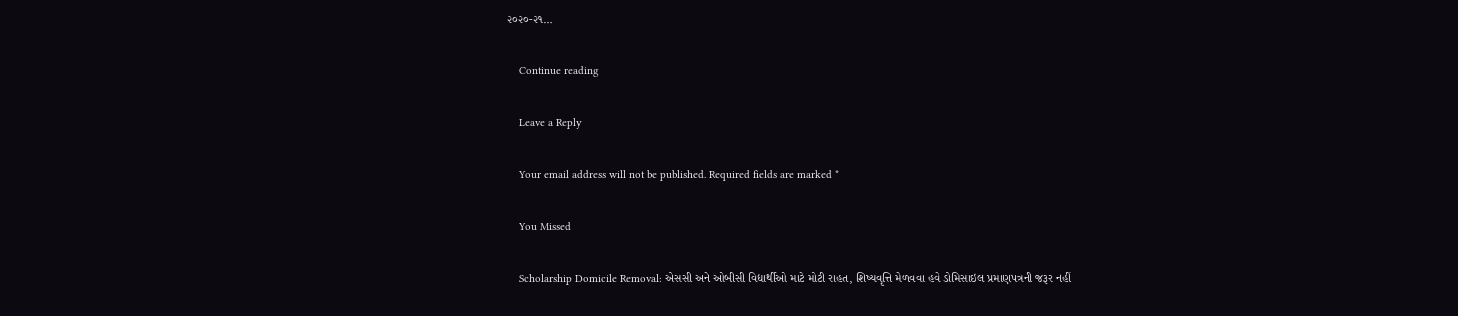૨૦૨૦-૨૧…

    Continue reading

    Leave a Reply

    Your email address will not be published. Required fields are marked *

    You Missed

    Scholarship Domicile Removal: એસસી અને ઓબીસી વિદ્યાર્થીઓ માટે મોટી રાહત, શિષ્યવૃત્તિ મેળવવા હવે ડોમિસાઇલ પ્રમાણપત્રની જરૂર નહીં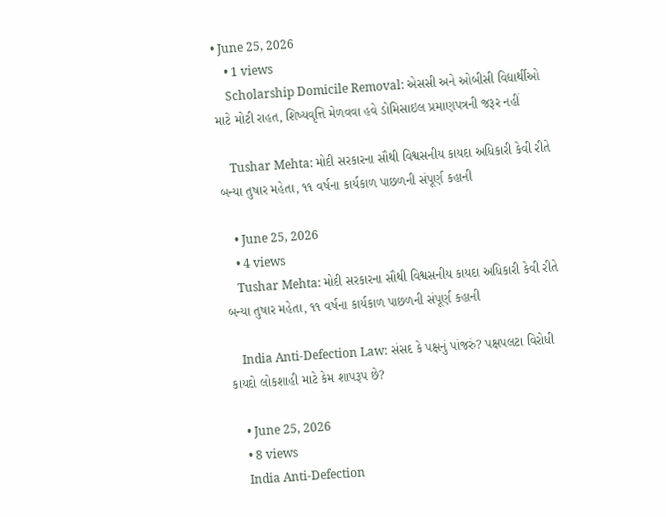• June 25, 2026
    • 1 views
    Scholarship Domicile Removal: એસસી અને ઓબીસી વિદ્યાર્થીઓ માટે મોટી રાહત, શિષ્યવૃત્તિ મેળવવા હવે ડોમિસાઇલ પ્રમાણપત્રની જરૂર નહીં

    Tushar Mehta: મોદી સરકારના સૌથી વિશ્વસનીય કાયદા અધિકારી કેવી રીતે બન્યા તુષાર મહેતા, ૧૧ વર્ષના કાર્યકાળ પાછળની સંપૂર્ણ કહાની

    • June 25, 2026
    • 4 views
    Tushar Mehta: મોદી સરકારના સૌથી વિશ્વસનીય કાયદા અધિકારી કેવી રીતે બન્યા તુષાર મહેતા, ૧૧ વર્ષના કાર્યકાળ પાછળની સંપૂર્ણ કહાની

    India Anti-Defection Law: સંસદ કે પક્ષનું પાંજરું? પક્ષપલટા વિરોધી કાયદો લોકશાહી માટે કેમ શાપરૂપ છે?

    • June 25, 2026
    • 8 views
    India Anti-Defection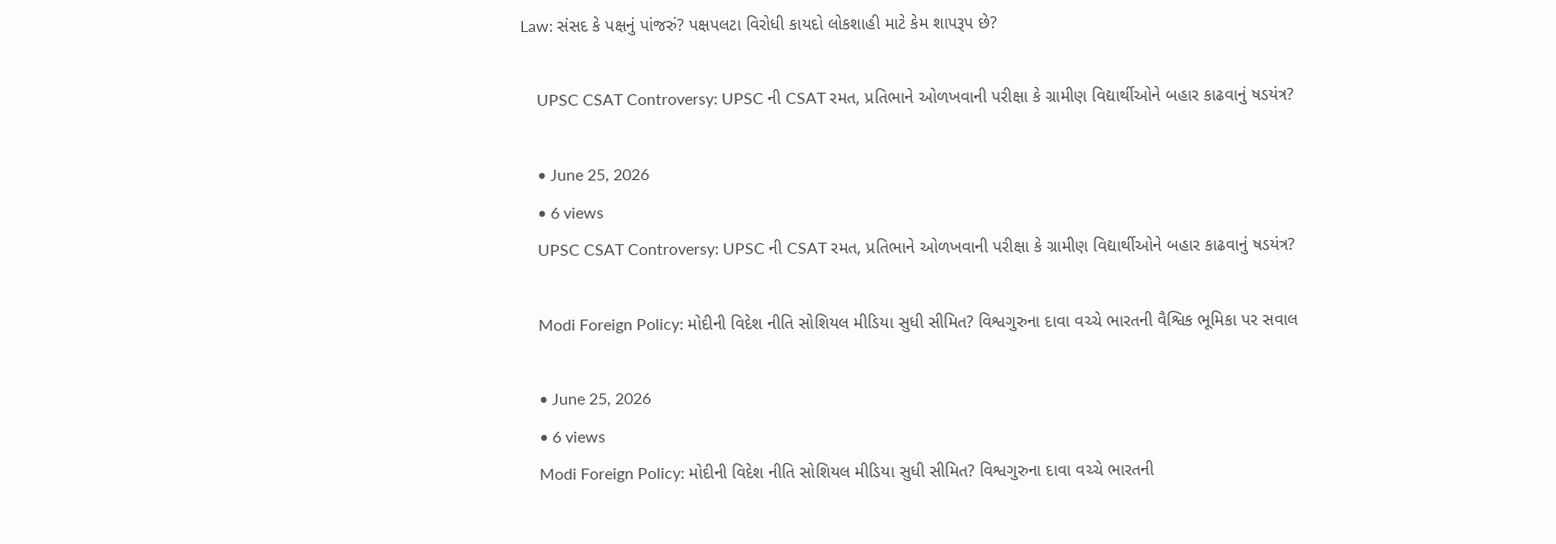Law: સંસદ કે પક્ષનું પાંજરું? પક્ષપલટા વિરોધી કાયદો લોકશાહી માટે કેમ શાપરૂપ છે?

    UPSC CSAT Controversy: UPSC ની CSAT રમત, પ્રતિભાને ઓળખવાની પરીક્ષા કે ગ્રામીણ વિદ્યાર્થીઓને બહાર કાઢવાનું ષડયંત્ર?

    • June 25, 2026
    • 6 views
    UPSC CSAT Controversy: UPSC ની CSAT રમત, પ્રતિભાને ઓળખવાની પરીક્ષા કે ગ્રામીણ વિદ્યાર્થીઓને બહાર કાઢવાનું ષડયંત્ર?

    Modi Foreign Policy: મોદીની વિદેશ નીતિ સોશિયલ મીડિયા સુધી સીમિત? વિશ્વગુરુના દાવા વચ્ચે ભારતની વૈશ્વિક ભૂમિકા પર સવાલ

    • June 25, 2026
    • 6 views
    Modi Foreign Policy: મોદીની વિદેશ નીતિ સોશિયલ મીડિયા સુધી સીમિત? વિશ્વગુરુના દાવા વચ્ચે ભારતની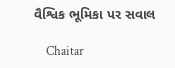વૈશ્વિક ભૂમિકા પર સવાલ

    Chaitar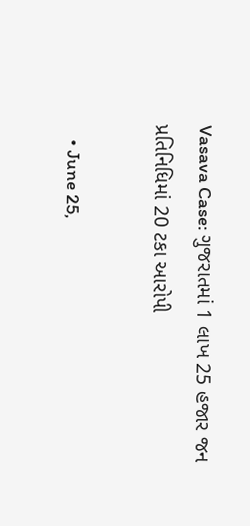Vasava Case: ગુજરાતમાં 1 લાખ 25 હજાર જન પ્રતિનિધિમાં 20 ટકા આરોપી

    • June 25,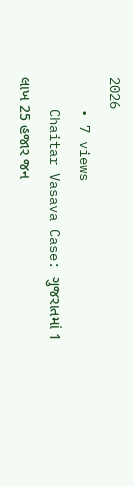2026
    • 7 views
    Chaitar Vasava Case: ગુજરાતમાં 1 લાખ 25 હજાર જન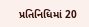પ્રતિનિધિમાં 20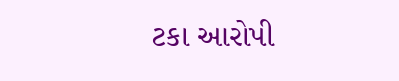ટકા આરોપી